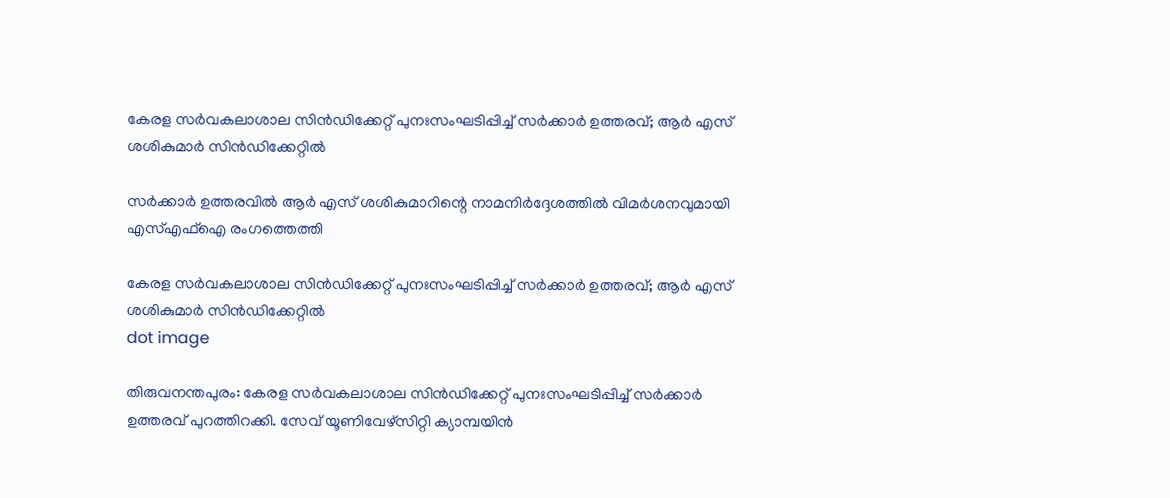കേരള സര്‍വകലാശാല സിന്‍ഡിക്കേറ്റ് പുനഃസംഘടിപ്പിച്ച് സര്‍ക്കാര്‍ ഉത്തരവ്; ആര്‍ എസ് ശശികുമാർ സിൻഡിക്കേറ്റിൽ

സര്‍ക്കാര്‍ ഉത്തരവില്‍ ആര്‍ എസ് ശശികുമാറിന്റെ നാമനിര്‍ദ്ദേശത്തില്‍ വിമര്‍ശനവുമായി എസ്എഫ്‌ഐ രംഗത്തെത്തി

കേരള സര്‍വകലാശാല സിന്‍ഡിക്കേറ്റ് പുനഃസംഘടിപ്പിച്ച് സര്‍ക്കാര്‍ ഉത്തരവ്; ആര്‍ എസ് ശശികുമാർ സിൻഡിക്കേറ്റിൽ
dot image

തിരുവനന്തപുരം: കേരള സര്‍വകലാശാല സിന്‍ഡിക്കേറ്റ് പുനഃസംഘടിപ്പിച്ച് സര്‍ക്കാര്‍ ഉത്തരവ് പുറത്തിറക്കി. സേവ് യൂണിവേഴ്‌സിറ്റി ക്യാമ്പയിന്‍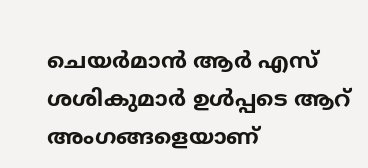ചെയര്‍മാന്‍ ആര്‍ എസ് ശശികുമാര്‍ ഉള്‍പ്പടെ ആറ് അംഗങ്ങളെയാണ്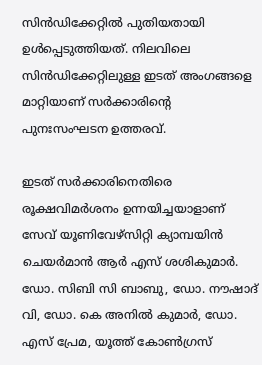സിന്‍ഡിക്കേറ്റില്‍ പുതിയതായി ഉള്‍പ്പെടുത്തിയത്. നിലവിലെ സിന്‍ഡിക്കേറ്റിലുള്ള ഇടത് അംഗങ്ങളെ മാറ്റിയാണ് സര്‍ക്കാരിന്റെ പുനഃസംഘടന ഉത്തരവ്.

ഇടത് സര്‍ക്കാരിനെതിരെ രൂക്ഷവിമര്‍ശനം ഉന്നയിച്ചയാളാണ് സേവ് യൂണിവേഴ്‌സിറ്റി ക്യാമ്പയിന്‍ ചെയര്‍മാന്‍ ആര്‍ എസ് ശശികുമാര്‍. ഡോ. സിബി സി ബാബു, ഡോ. നൗഷാദ് വി, ഡോ. കെ അനില്‍ കുമാര്‍, ഡോ. എസ് പ്രേമ, യൂത്ത് കോണ്‍ഗ്രസ്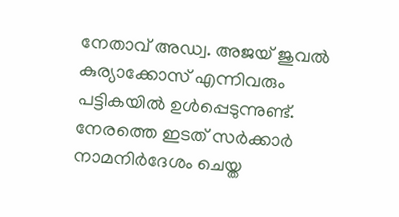നേതാവ് അഡ്വ. അജയ് ജുവല്‍ കുര്യാക്കോസ് എന്നിവരും പട്ടികയില്‍ ഉള്‍പ്പെടുന്നുണ്ട്. നേരത്തെ ഇടത് സര്‍ക്കാര്‍ നാമനിര്‍ദേശം ചെയ്ത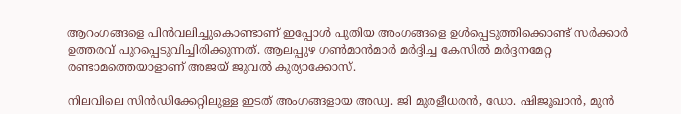ആറംഗങ്ങളെ പിന്‍വലിച്ചുകൊണ്ടാണ് ഇപ്പോള്‍ പുതിയ അംഗങ്ങളെ ഉള്‍പ്പെടുത്തിക്കൊണ്ട് സര്‍ക്കാര്‍ ഉത്തരവ് പുറപ്പെടുവിച്ചിരിക്കുന്നത്. ആലപ്പുഴ ഗണ്‍മാന്‍മാര്‍ മര്‍ദ്ദിച്ച കേസില്‍ മര്‍ദ്ദനമേറ്റ രണ്ടാമത്തെയാളാണ് അജയ് ജുവല്‍ കുര്യാക്കോസ്.

നിലവിലെ സിന്‍ഡിക്കേറ്റിലുള്ള ഇടത് അംഗങ്ങളായ അഡ്വ. ജി മുരളീധരന്‍, ഡോ. ഷിജൂഖാന്‍, മുന്‍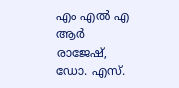എം എല്‍ എ ആര്‍ രാജേഷ്, ഡോ. എസ്.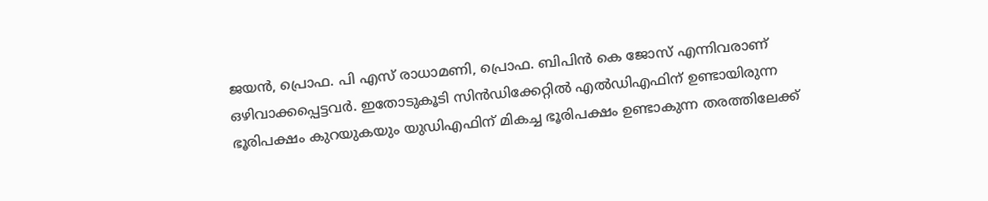ജയന്‍, പ്രൊഫ. പി എസ് രാധാമണി, പ്രൊഫ. ബിപിന്‍ കെ ജോസ് എന്നിവരാണ് ഒഴിവാക്കപ്പെട്ടവര്‍. ഇതോടുകൂടി സിന്‍ഡിക്കേറ്റില്‍ എല്‍ഡിഎഫിന് ഉണ്ടായിരുന്ന ഭൂരിപക്ഷം കുറയുകയും യുഡിഎഫിന് മികച്ച ഭൂരിപക്ഷം ഉണ്ടാകുന്ന തരത്തിലേക്ക്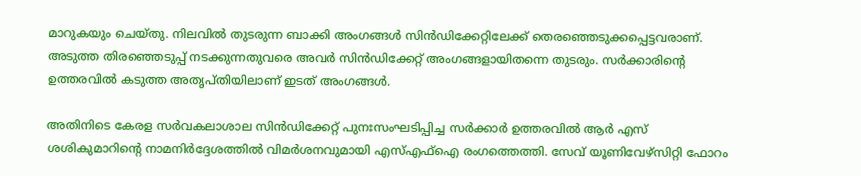മാറുകയും ചെയ്തു. നിലവില്‍ തുടരുന്ന ബാക്കി അംഗങ്ങള്‍ സിന്‍ഡിക്കേറ്റിലേക്ക് തെരഞ്ഞെടുക്കപ്പെട്ടവരാണ്. അടുത്ത തിരഞ്ഞെടുപ്പ് നടക്കുന്നതുവരെ അവര്‍ സിന്‍ഡിക്കേറ്റ് അംഗങ്ങളായിതന്നെ തുടരും. സര്‍ക്കാരിന്റെ ഉത്തരവില്‍ കടുത്ത അതൃപ്തിയിലാണ് ഇടത് അംഗങ്ങള്‍.

അതിനിടെ കേരള സര്‍വകലാശാല സിന്‍ഡിക്കേറ്റ് പുനഃസംഘടിപ്പിച്ച സര്‍ക്കാര്‍ ഉത്തരവില്‍ ആര്‍ എസ് ശശികുമാറിന്റെ നാമനിര്‍ദ്ദേശത്തില്‍ വിമര്‍ശനവുമായി എസ്എഫ്‌ഐ രംഗത്തെത്തി. സേവ് യൂണിവേഴ്‌സിറ്റി ഫോറം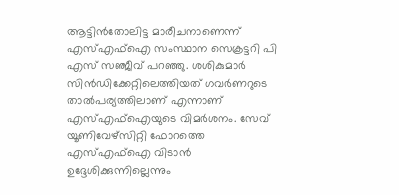ആട്ടിന്‍തോലിട്ട മാരീചനാണെന്ന് എസ്എഫ്‌ഐ സംസ്ഥാന സെക്രട്ടറി പി എസ് സഞ്ജീവ് പറഞ്ഞു. ശശികുമാര്‍ സിന്‍ഡിക്കേറ്റിലെത്തിയത് ഗവര്‍ണറുടെ താല്‍പര്യത്തിലാണ് എന്നാണ് എസ്എഫ്‌ഐയുടെ വിമര്‍ശനം. സേവ് യൂണിവേഴ്‌സിറ്റി ഫോറത്തെ എസ്എഫ്‌ഐ വിടാന്‍ ഉദ്ദേശിക്കുന്നില്ലെന്നും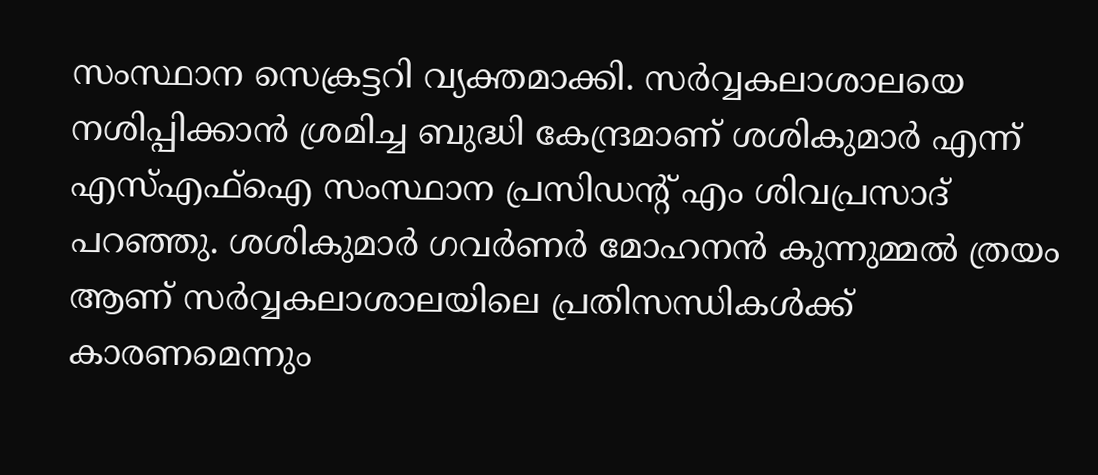സംസ്ഥാന സെക്രട്ടറി വ്യക്തമാക്കി. സര്‍വ്വകലാശാലയെ നശിപ്പിക്കാന്‍ ശ്രമിച്ച ബുദ്ധി കേന്ദ്രമാണ് ശശികുമാര്‍ എന്ന് എസ്എഫ്‌ഐ സംസ്ഥാന പ്രസിഡന്റ് എം ശിവപ്രസാദ് പറഞ്ഞു. ശശികുമാര്‍ ഗവര്‍ണര്‍ മോഹനന്‍ കുന്നുമ്മല്‍ ത്രയം ആണ് സര്‍വ്വകലാശാലയിലെ പ്രതിസന്ധികള്‍ക്ക് കാരണമെന്നും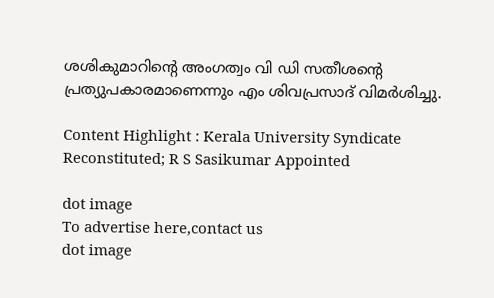ശശികുമാറിന്റെ അംഗത്വം വി ഡി സതീശന്റെ പ്രത്യുപകാരമാണെന്നും എം ശിവപ്രസാദ് വിമര്‍ശിച്ചു.

Content Highlight : Kerala University Syndicate Reconstituted; R S Sasikumar Appointed

dot image
To advertise here,contact us
dot image